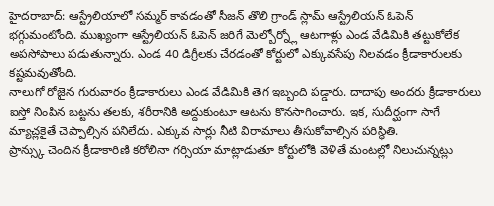హైదరాబాద్: ఆస్ట్రేలియాలో సమ్మర్ కావడంతో సీజన్ తొలి గ్రాండ్ స్లామ్ ఆస్ట్రేలియన్ ఓపెన్ భగ్గుమంటోంది. ముఖ్యంగా ఆస్ట్రేలియన్ ఓపెన్ జరిగే మెల్బోర్న్లో ఆటగాళ్లు ఎండ వేడిమికి తట్టుకోలేక అపసోపాలు పడుతున్నారు. ఎండ 40 డిగ్రీలకు చేరడంతో కోర్టులో ఎక్కువసేపు నిలవడం క్రీడాకారులకు కష్టమవుతోంది.
నాలుగో రోజైన గురువారం క్రీడాకారులు ఎండ వేడిమికి తెగ ఇబ్బంది పడ్డారు. దాదాపు అందరు క్రీడాకారులు ఐస్తో నింపిన బట్టను తలకు, శరీరానికి అద్దుకుంటూ ఆటను కొనసాగించారు. ఇక, సుదీర్ఘంగా సాగే మ్యాచ్లకైతే చెప్పాల్సిన పనిలేదు. ఎక్కువ సార్లు నీటి విరామాలు తీసుకోవాల్సిన పరిస్థితి.
ప్రాన్స్కు చెందిన క్రీడాకారిణి కరోలినా గర్సియా మాట్లాడుతూ కోర్టులోకి వెళితే మంటల్లో నిలుచున్నట్లు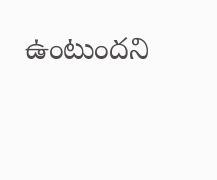ఉంటుందని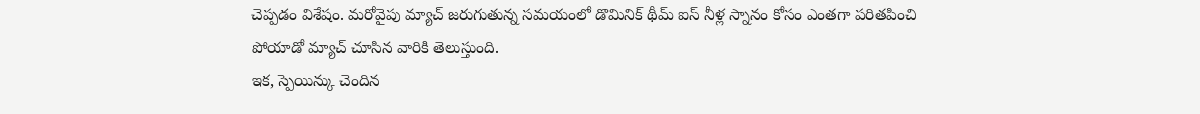చెప్పడం విశేషం. మరోవైపు మ్యాచ్ జరుగుతున్న సమయంలో డొమినిక్ థీమ్ ఐస్ నీళ్ల స్నానం కోసం ఎంతగా పరితపించి పోయాడో మ్యాచ్ చూసిన వారికి తెలుస్తుంది.
ఇక, స్పెయిన్కు చెందిన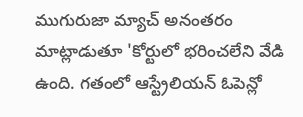ముగురుజా మ్యాచ్ అనంతరం మాట్లాడుతూ 'కోర్టులో భరించలేని వేడి ఉంది. గతంలో ఆస్ట్రేలియన్ ఓపెన్లో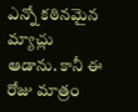ఎన్నో కఠినమైన మ్యాచ్లు ఆడాను. కానీ ఈ రోజు మాత్రం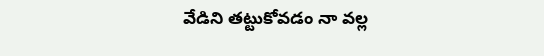వేడిని తట్టుకోవడం నా వల్ల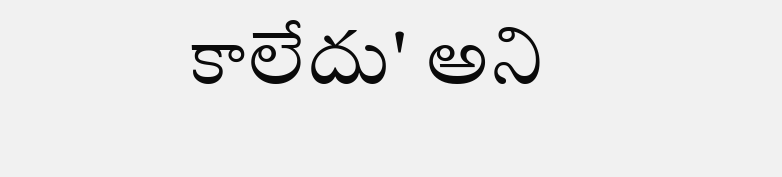కాలేదు' అని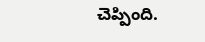చెప్పింది.